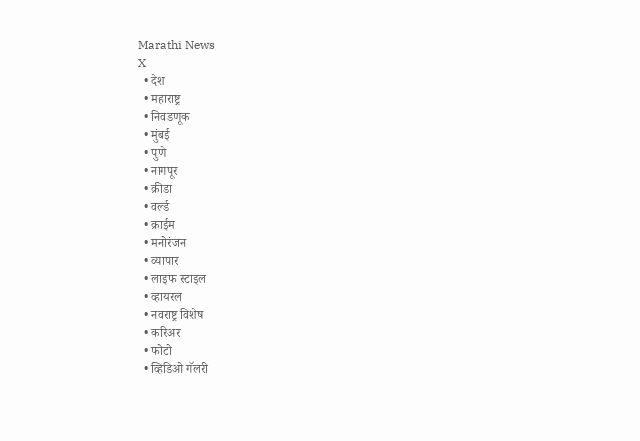Marathi News
X
  • देश
  • महाराष्ट्र
  • निवडणूक
  • मुंबई
  • पुणे
  • नागपूर
  • क्रीडा
  • वर्ल्ड
  • क्राईम
  • मनोरंजन
  • व्यापार
  • लाइफ स्टाइल
  • व्हायरल
  • नवराष्ट्र विशेष
  • करिअर
  • फोटो
  • व्हिडिओ गॅलरी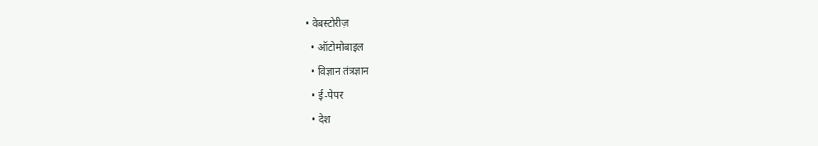• वेबस्टोरीज़
  • ऑटोमोबाइल
  • विज्ञान तंत्रज्ञान
  • ई-पेपर
  • देश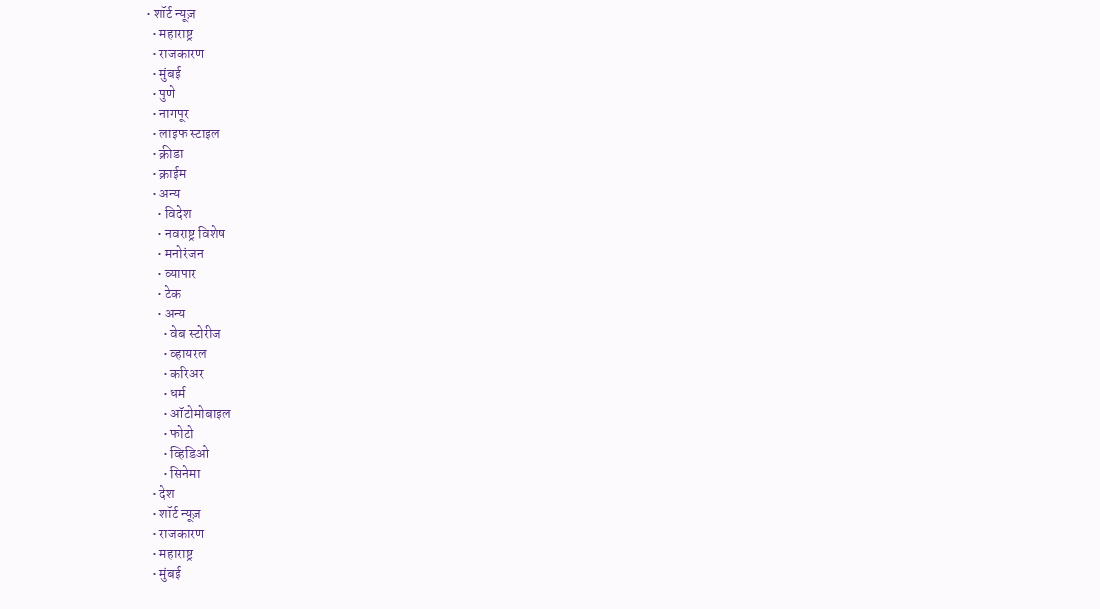• शॉर्ट न्यूज़
  • महाराष्ट्र
  • राजकारण
  • मुंबई
  • पुणे
  • नागपूर
  • लाइफ स्टाइल
  • क्रीडा
  • क्राईम
  • अन्य
    • विदेश
    • नवराष्ट्र विशेष
    • मनोरंजन
    • व्यापार
    • टेक
    • अन्य
      • वेब स्टोरीज
      • व्हायरल
      • करिअर
      • धर्म
      • ऑटोमोबाइल
      • फोटो
      • व्हिडिओ
      • सिनेमा
  • देश
  • शॉर्ट न्यूज़
  • राजकारण
  • महाराष्ट्र
  • मुंबई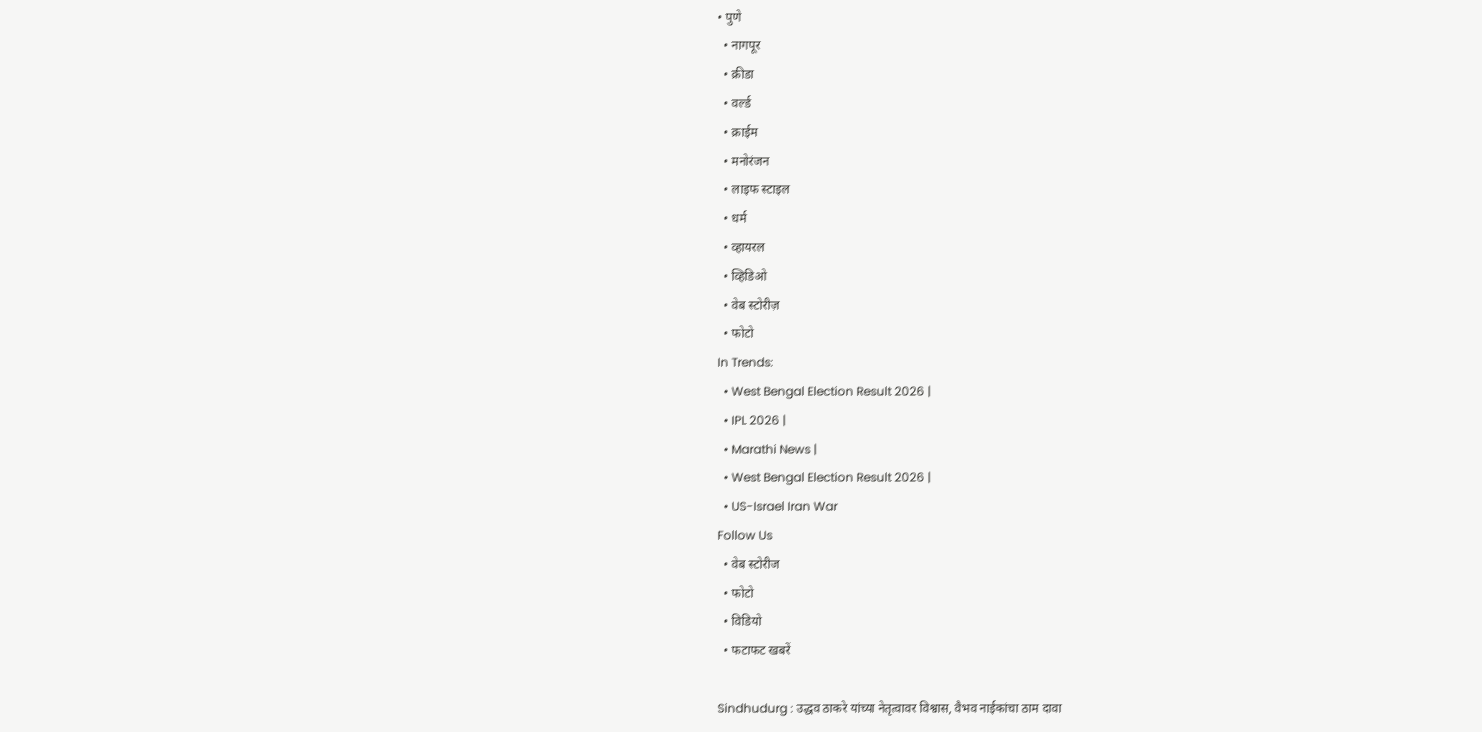• पुणे
  • नागपूर
  • क्रीडा
  • वर्ल्ड
  • क्राईम
  • मनोरंजन
  • लाइफ स्टाइल
  • धर्म
  • व्हायरल
  • व्हिडिओ
  • वेब स्टोरीज़
  • फोटो
In Trends:
  • West Bengal Election Result 2026 |
  • IPL 2026 |
  • Marathi News |
  • West Bengal Election Result 2026 |
  • US-Israel Iran War
Follow Us
  • वेब स्टोरीज
  • फोटो
  • विडियो
  • फटाफट खबरें

Sindhudurg : उद्धव ठाकरे यांच्या नेतृत्वावर विश्वास, वैभव नाईकांचा ठाम दावा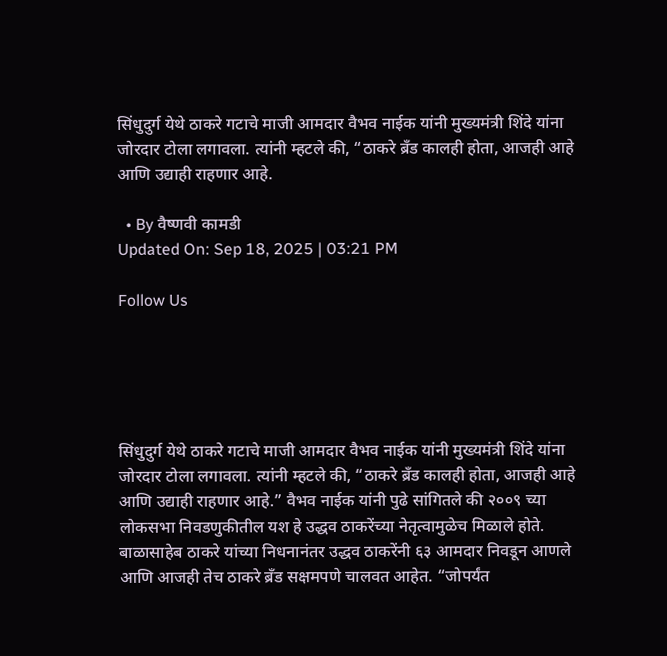सिंधुदुर्ग येथे ठाकरे गटाचे माजी आमदार वैभव नाईक यांनी मुख्यमंत्री शिंदे यांना जोरदार टोला लगावला. त्यांनी म्हटले की, “ठाकरे ब्रँड कालही होता, आजही आहे आणि उद्याही राहणार आहे.

  • By वैष्णवी कामडी
Updated On: Sep 18, 2025 | 03:21 PM

Follow Us





सिंधुदुर्ग येथे ठाकरे गटाचे माजी आमदार वैभव नाईक यांनी मुख्यमंत्री शिंदे यांना जोरदार टोला लगावला. त्यांनी म्हटले की, “ठाकरे ब्रँड कालही होता, आजही आहे आणि उद्याही राहणार आहे.” वैभव नाईक यांनी पुढे सांगितले की २००९ च्या लोकसभा निवडणुकीतील यश हे उद्धव ठाकरेंच्या नेतृत्वामुळेच मिळाले होते. बाळासाहेब ठाकरे यांच्या निधनानंतर उद्धव ठाकरेंनी ६३ आमदार निवडून आणले आणि आजही तेच ठाकरे ब्रँड सक्षमपणे चालवत आहेत. “जोपर्यंत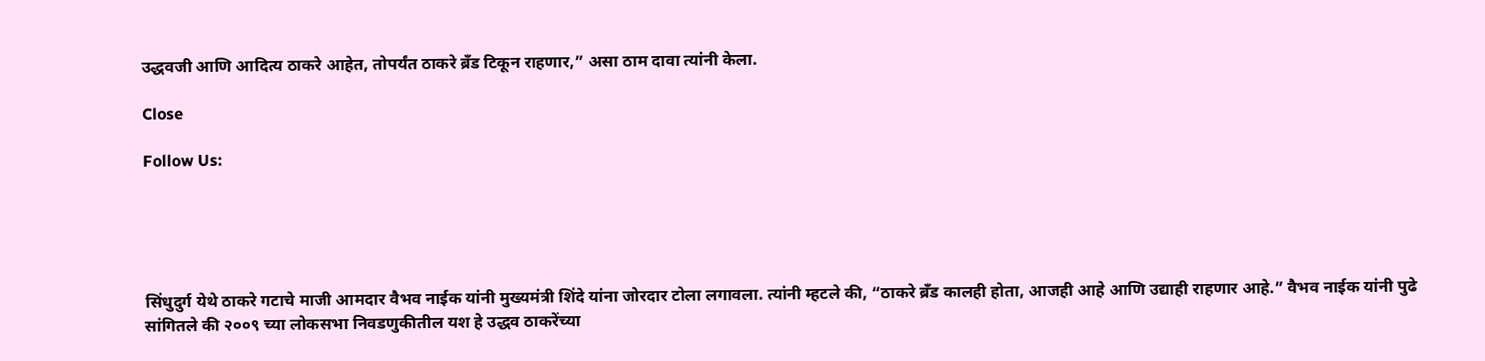उद्धवजी आणि आदित्य ठाकरे आहेत, तोपर्यंत ठाकरे ब्रँड टिकून राहणार,” असा ठाम दावा त्यांनी केला.

Close

Follow Us:





सिंधुदुर्ग येथे ठाकरे गटाचे माजी आमदार वैभव नाईक यांनी मुख्यमंत्री शिंदे यांना जोरदार टोला लगावला. त्यांनी म्हटले की, “ठाकरे ब्रँड कालही होता, आजही आहे आणि उद्याही राहणार आहे.” वैभव नाईक यांनी पुढे सांगितले की २००९ च्या लोकसभा निवडणुकीतील यश हे उद्धव ठाकरेंच्या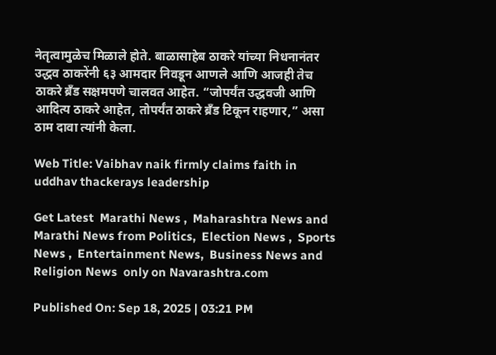नेतृत्वामुळेच मिळाले होते. बाळासाहेब ठाकरे यांच्या निधनानंतर उद्धव ठाकरेंनी ६३ आमदार निवडून आणले आणि आजही तेच ठाकरे ब्रँड सक्षमपणे चालवत आहेत. “जोपर्यंत उद्धवजी आणि आदित्य ठाकरे आहेत, तोपर्यंत ठाकरे ब्रँड टिकून राहणार,” असा ठाम दावा त्यांनी केला.

Web Title: Vaibhav naik firmly claims faith in uddhav thackerays leadership

Get Latest  Marathi News ,  Maharashtra News and  Marathi News from Politics,  Election News ,  Sports News ,  Entertainment News,  Business News and   Religion News  only on Navarashtra.com

Published On: Sep 18, 2025 | 03:21 PM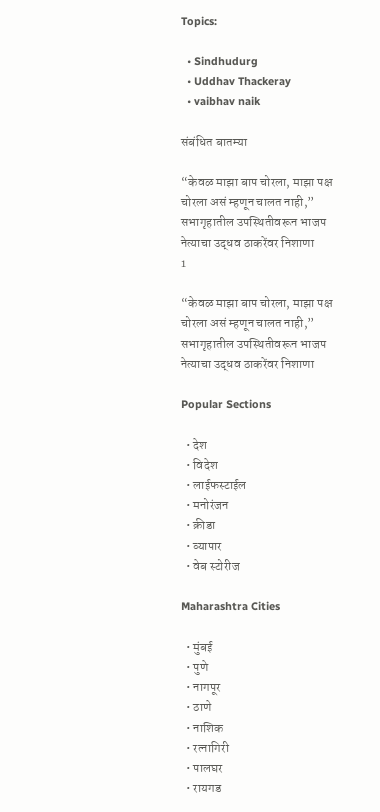Topics:

  • Sindhudurg
  • Uddhav Thackeray
  • vaibhav naik

संबंधित बातम्या

“केवळ माझा बाप चोरला, माझा पक्ष चोरला असं म्हणून चालत नाही,” सभागृहातील उपस्थितीवरून भाजप नेत्याचा उद्धव ठाकरेंवर निशाणा
1

“केवळ माझा बाप चोरला, माझा पक्ष चोरला असं म्हणून चालत नाही,” सभागृहातील उपस्थितीवरून भाजप नेत्याचा उद्धव ठाकरेंवर निशाणा

Popular Sections

  • देश
  • विदेश
  • लाईफस्टाईल
  • मनोरंजन
  • क्रीडा
  • व्यापार
  • वेब स्टोरीज

Maharashtra Cities

  • मुंबई
  • पुणे
  • नागपूर
  • ठाणे
  • नाशिक
  • रत्नागिरी
  • पालघर
  • रायगड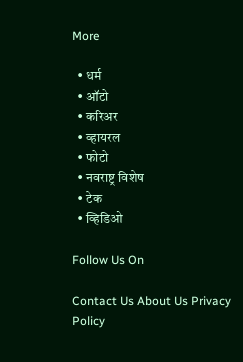More

  • धर्म
  • ऑटो
  • करिअर
  • व्हायरल
  • फोटो
  • नवराष्ट्र विशेष
  • टेक
  • व्हिडिओ

Follow Us On

Contact Us About Us Privacy Policy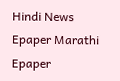Hindi News Epaper Marathi Epaper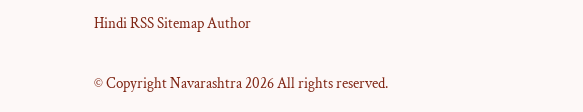Hindi RSS Sitemap Author

© Copyright Navarashtra 2026 All rights reserved.